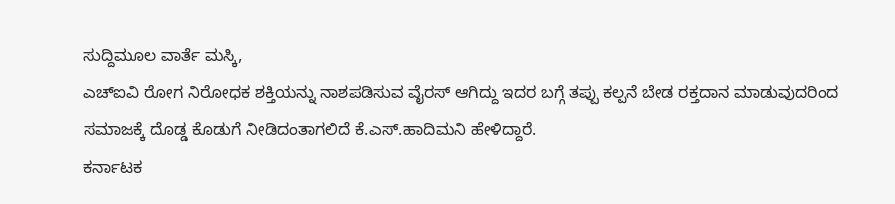ಸುದ್ದಿಮೂಲ ವಾರ್ತೆ ಮಸ್ಕಿ,
ಎಚ್ಐವಿ ರೋಗ ನಿರೋಧಕ ಶಕ್ತಿಯನ್ನು ನಾಶಪಡಿಸುವ ವೈರಸ್ ಆಗಿದ್ದು ಇದರ ಬಗ್ಗೆ ತಪ್ಪು ಕಲ್ಪನೆ ಬೇಡ ರಕ್ತದಾನ ಮಾಡುವುದರಿಂದ ಸಮಾಜಕ್ಕೆ ದೊಡ್ಡ ಕೊಡುಗೆ ನೀಡಿದಂತಾಗಲಿದೆ ಕೆ.ಎಸ್.ಹಾದಿಮನಿ ಹೇಳಿದ್ದಾರೆ.
ಕರ್ನಾಟಕ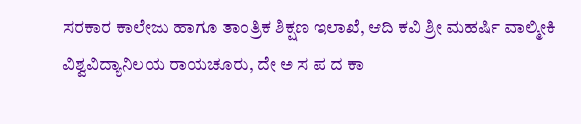ಸರಕಾರ ಕಾಲೇಜು ಹಾಗೂ ತಾಂತ್ರಿಕ ಶಿಕ್ಷಣ ಇಲಾಖೆ, ಆದಿ ಕವಿ ಶ್ರೀ ಮಹರ್ಷಿ ವಾಲ್ಮೀಕಿ ವಿಶ್ವವಿದ್ಯಾನಿಲಯ ರಾಯಚೂರು, ದೇ ಅ ಸ ಪ ದ ಕಾ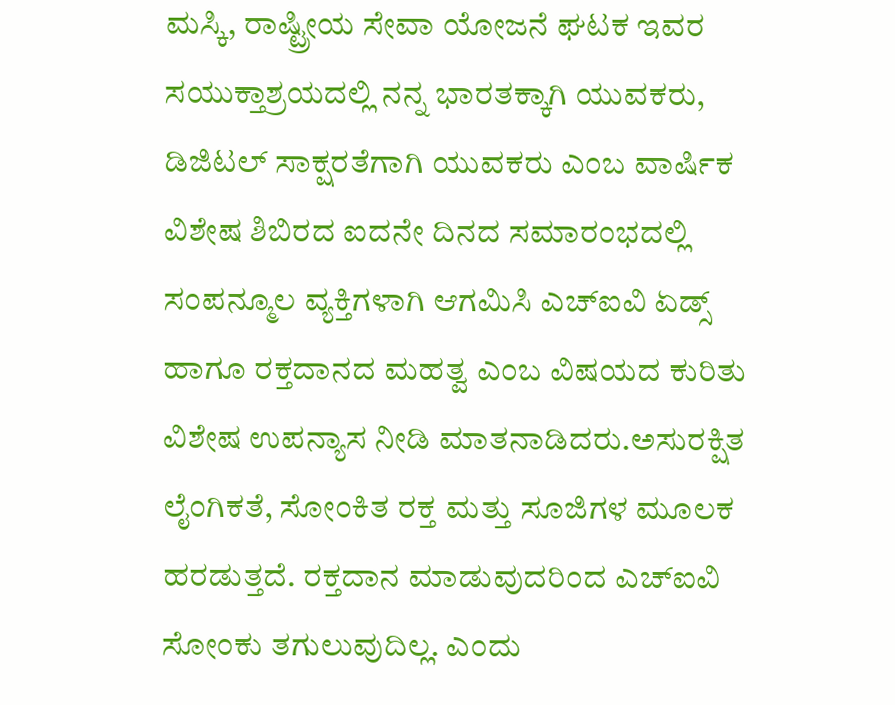ಮಸ್ಕಿ, ರಾಷ್ಟ್ರೀಯ ಸೇವಾ ಯೋಜನೆ ಘಟಕ ಇವರ ಸಯುಕ್ತಾಶ್ರಯದಲ್ಲಿ ನನ್ನ ಭಾರತಕ್ಕಾಗಿ ಯುವಕರು, ಡಿಜಿಟಲ್ ಸಾಕ್ಷರತೆಗಾಗಿ ಯುವಕರು ಎಂಬ ವಾರ್ಷಿಕ ವಿಶೇಷ ಶಿಬಿರದ ಐದನೇ ದಿನದ ಸಮಾರಂಭದಲ್ಲಿ ಸಂಪನ್ಮೂಲ ವ್ಯಕ್ತಿಗಳಾಗಿ ಆಗಮಿಸಿ ಎಚ್ಐವಿ ಏಡ್ಸ್ ಹಾಗೂ ರಕ್ತದಾನದ ಮಹತ್ವ ಎಂಬ ವಿಷಯದ ಕುರಿತು ವಿಶೇಷ ಉಪನ್ಯಾಸ ನೀಡಿ ಮಾತನಾಡಿದರು.ಅಸುರಕ್ಷಿತ ಲೈಂಗಿಕತೆ, ಸೋಂಕಿತ ರಕ್ತ ಮತ್ತು ಸೂಜಿಗಳ ಮೂಲಕ ಹರಡುತ್ತದೆ. ರಕ್ತದಾನ ಮಾಡುವುದರಿಂದ ಎಚ್ಐವಿ ಸೋಂಕು ತಗುಲುವುದಿಲ್ಲ. ಎಂದು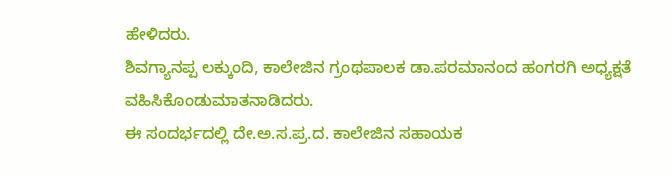ಹೇಳಿದರು.
ಶಿವಗ್ಯಾನಪ್ಪ ಲಕ್ಕುಂದಿ, ಕಾಲೇಜಿನ ಗ್ರಂಥಪಾಲಕ ಡಾ.ಪರಮಾನಂದ ಹಂಗರಗಿ ಅಧ್ಯಕ್ಷತೆ ವಹಿಸಿಕೊಂಡುಮಾತನಾಡಿದರು.
ಈ ಸಂದರ್ಭದಲ್ಲಿ ದೇ.ಅ.ಸ.ಪ್ರ.ದ. ಕಾಲೇಜಿನ ಸಹಾಯಕ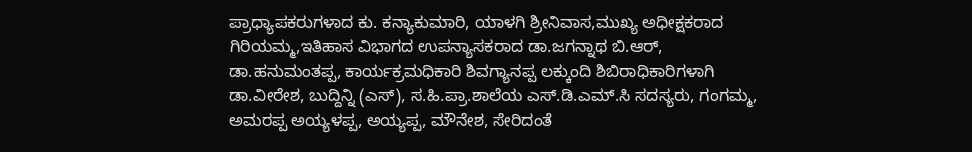ಪ್ರಾಧ್ಯಾಪಕರುಗಳಾದ ಕು. ಕನ್ಯಾಕುಮಾರಿ, ಯಾಳಗಿ ಶ್ರೀನಿವಾಸ,ಮುಖ್ಯ ಅಧೀಕ್ಷಕರಾದ ಗಿರಿಯಮ್ಮ,ಇತಿಹಾಸ ವಿಭಾಗದ ಉಪನ್ಯಾಸಕರಾದ ಡಾ.ಜಗನ್ನಾಥ ಬಿ.ಆರ್, ಡಾ.ಹನುಮಂತಪ್ಪ, ಕಾರ್ಯಕ್ರಮಧಿಕಾರಿ ಶಿವಗ್ಯಾನಪ್ಪ ಲಕ್ಕುಂದಿ ಶಿಬಿರಾಧಿಕಾರಿಗಳಾಗಿ ಡಾ.ವೀರೇಶ, ಬುದ್ದಿನ್ನಿ (ಎಸ್), ಸ.ಹಿ.ಪ್ರಾ.ಶಾಲೆಯ ಎಸ್.ಡಿ.ಎಮ್.ಸಿ ಸದಸ್ಯರು, ಗಂಗಮ್ಮ, ಅಮರಪ್ಪ ಅಯ್ಯಳಪ್ಪ, ಅಯ್ಯಪ್ಪ, ಮೌನೇಶ, ಸೇರಿದಂತೆ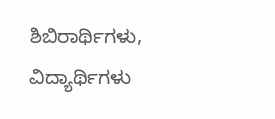ಶಿಬಿರಾರ್ಥಿಗಳು, ವಿದ್ಯಾರ್ಥಿಗಳು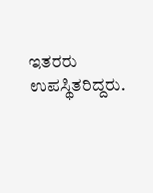ಇತರರು ಉಪಸ್ಥಿತರಿದ್ದರು.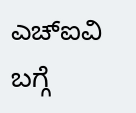ಎಚ್ಐವಿ ಬಗ್ಗೆ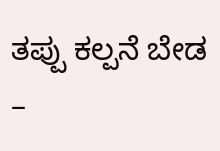ತಪ್ಪು ಕಲ್ಪನೆ ಬೇಡ –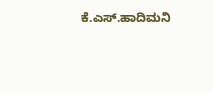ಕೆ.ಎಸ್.ಹಾದಿಮನಿ